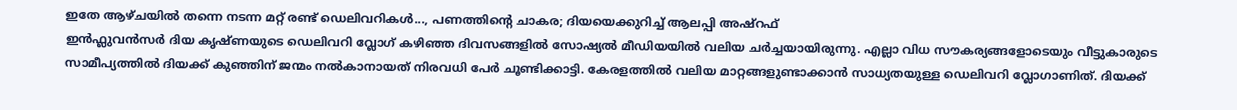ഇതേ ആഴ്ചയിൽ തന്നെ നടന്ന മറ്റ് രണ്ട് ഡെലിവറികൾ..., പണത്തിന്റെ ചാകര; ദിയയെക്കുറിച്ച് ആലപ്പി അഷ്റഫ്
ഇൻഫ്ലുവൻസർ ദിയ കൃഷ്ണയുടെ ഡെലിവറി വ്ലോഗ് കഴിഞ്ഞ ദിവസങ്ങളിൽ സോഷ്യൽ മീഡിയയിൽ വലിയ ചർച്ചയായിരുന്നു. എല്ലാ വിധ സൗകര്യങ്ങളോടെയും വീട്ടുകാരുടെ സാമീപ്യത്തിൽ ദിയക്ക് കുഞ്ഞിന് ജന്മം നൽകാനായത് നിരവധി പേർ ചൂണ്ടിക്കാട്ടി. കേരളത്തിൽ വലിയ മാറ്റങ്ങളുണ്ടാക്കാൻ സാധ്യതയുള്ള ഡെലിവറി വ്ലോഗാണിത്. ദിയക്ക്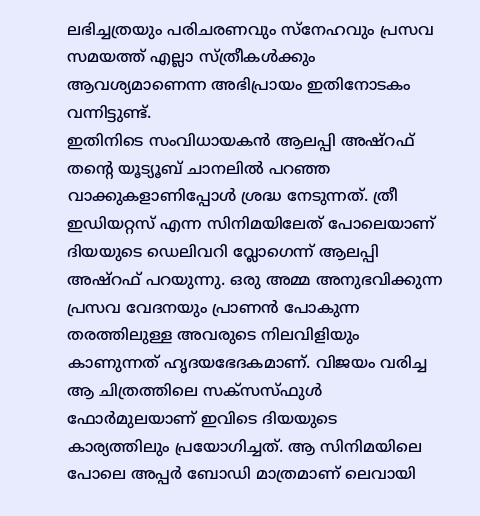ലഭിച്ചത്രയും പരിചരണവും സ്നേഹവും പ്രസവ സമയത്ത് എല്ലാ സ്ത്രീകൾക്കും ആവശ്യമാണെന്ന അഭിപ്രായം ഇതിനോടകം വന്നിട്ടുണ്ട്.
ഇതിനിടെ സംവിധായകൻ ആലപ്പി അഷ്റഫ് തന്റെ യൂട്യൂബ് ചാനലിൽ പറഞ്ഞ വാക്കുകളാണിപ്പോൾ ശ്രദ്ധ നേടുന്നത്. ത്രീ ഇഡിയറ്റസ് എന്ന സിനിമയിലേത് പോലെയാണ് ദിയയുടെ ഡെലിവറി വ്ലോഗെന്ന് ആലപ്പി അഷ്റഫ് പറയുന്നു. ഒരു അമ്മ അനുഭവിക്കുന്ന പ്രസവ വേദനയും പ്രാണൻ പോകുന്ന തരത്തിലുള്ള അവരുടെ നിലവിളിയും കാണുന്നത് ഹൃദയഭേദകമാണ്. വിജയം വരിച്ച ആ ചിത്രത്തിലെ സക്സസ്ഫുൾ ഫോർമുലയാണ് ഇവിടെ ദിയയുടെ കാര്യത്തിലും പ്രയോഗിച്ചത്. ആ സിനിമയിലെ പോലെ അപ്പർ ബോഡി മാത്രമാണ് ലെവായി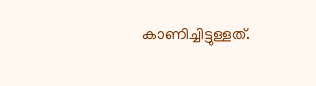കാണിച്ചിട്ടുള്ളത്.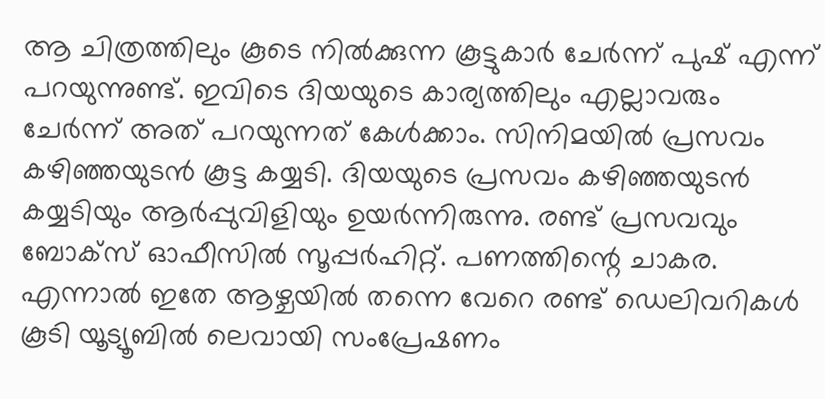ആ ചിത്രത്തിലും കൂടെ നിൽക്കുന്ന കൂട്ടുകാർ ചേർന്ന് പുഷ് എന്ന് പറയുന്നുണ്ട്. ഇവിടെ ദിയയുടെ കാര്യത്തിലും എല്ലാവരും ചേർന്ന് അത് പറയുന്നത് കേൾക്കാം. സിനിമയിൽ പ്രസവം കഴിഞ്ഞയുടൻ കൂട്ട കയ്യടി. ദിയയുടെ പ്രസവം കഴിഞ്ഞയുടൻ കയ്യടിയും ആർപ്പുവിളിയും ഉയർന്നിരുന്നു. രണ്ട് പ്രസവവും ബോക്സ് ഓഫീസിൽ സൂപ്പർഹിറ്റ്. പണത്തിന്റെ ചാകര.
എന്നാൽ ഇതേ ആഴ്ചയിൽ തന്നെ വേറെ രണ്ട് ഡെലിവറികൾ കൂടി യൂട്യൂബിൽ ലെവായി സംപ്രേഷണം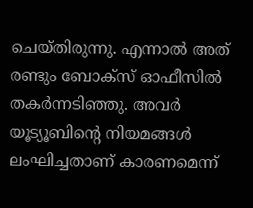ചെയ്തിരുന്നു. എന്നാൽ അത് രണ്ടും ബോക്സ് ഓഫീസിൽ തകർന്നടിഞ്ഞു. അവർ യൂട്യൂബിന്റെ നിയമങ്ങൾ ലംഘിച്ചതാണ് കാരണമെന്ന്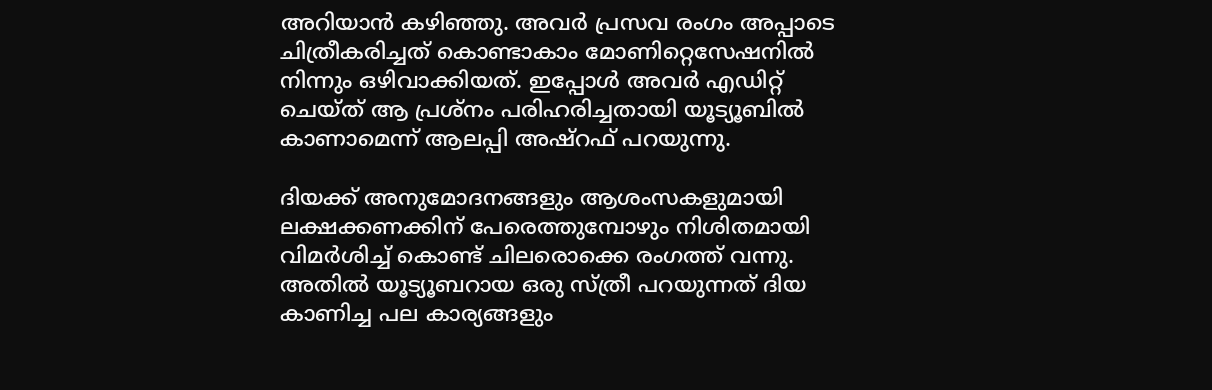അറിയാൻ കഴിഞ്ഞു. അവർ പ്രസവ രംഗം അപ്പാടെ ചിത്രീകരിച്ചത് കൊണ്ടാകാം മോണിറ്റെസേഷനിൽ നിന്നും ഒഴിവാക്കിയത്. ഇപ്പോൾ അവർ എഡിറ്റ് ചെയ്ത് ആ പ്രശ്നം പരിഹരിച്ചതായി യൂട്യൂബിൽ കാണാമെന്ന് ആലപ്പി അഷ്റഫ് പറയുന്നു.

ദിയക്ക് അനുമോദനങ്ങളും ആശംസകളുമായി ലക്ഷക്കണക്കിന് പേരെത്തുമ്പോഴും നിശിതമായി വിമർശിച്ച് കൊണ്ട് ചിലരൊക്കെ രംഗത്ത് വന്നു. അതിൽ യൂട്യൂബറായ ഒരു സ്ത്രീ പറയുന്നത് ദിയ കാണിച്ച പല കാര്യങ്ങളും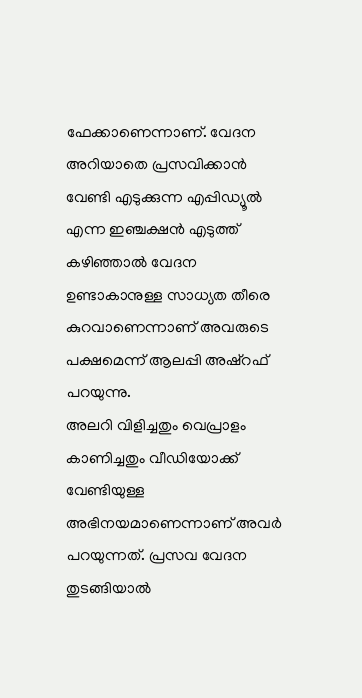ഫേക്കാണെന്നാണ്. വേദന അറിയാതെ പ്രസവിക്കാൻ വേണ്ടി എടുക്കുന്ന എപ്പിഡ്യൂൽ എന്ന ഇഞ്ചക്ഷൻ എടുത്ത് കഴിഞ്ഞാൽ വേദന ഉണ്ടാകാനുള്ള സാധ്യത തീരെ കുറവാണെന്നാണ് അവരുടെ പക്ഷമെന്ന് ആലപ്പി അഷ്റഫ് പറയുന്നു.
അലറി വിളിച്ചതും വെപ്രാളം കാണിച്ചതും വീഡിയോക്ക് വേണ്ടിയുള്ള അഭിനയമാണെന്നാണ് അവർ പറയുന്നത്. പ്രസവ വേദന തുടങ്ങിയാൽ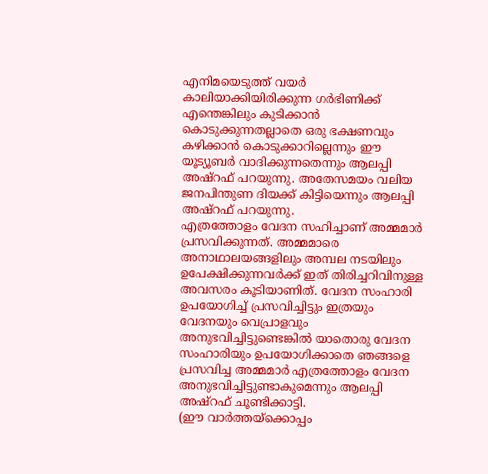എനിമയെടുത്ത് വയർ കാലിയാക്കിയിരിക്കുന്ന ഗർഭിണിക്ക് എന്തെങ്കിലും കുടിക്കാൻ കൊടുക്കുന്നതല്ലാതെ ഒരു ഭക്ഷണവും കഴിക്കാൻ കൊടുക്കാറില്ലെന്നും ഈ യൂട്യൂബർ വാദിക്കുന്നതെന്നും ആലപ്പി അഷ്റഫ് പറയുന്നു. അതേസമയം വലിയ ജനപിന്തുണ ദിയക്ക് കിട്ടിയെന്നും ആലപ്പി അഷ്റഫ് പറയുന്നു.
എത്രത്തോളം വേദന സഹിച്ചാണ് അമ്മമാർ പ്രസവിക്കുന്നത്. അമ്മമാരെ അനാഥാലയങ്ങളിലും അമ്പല നടയിലും ഉപേക്ഷിക്കുന്നവർക്ക് ഇത് തിരിച്ചറിവിനുള്ള അവസരം കൂടിയാണിത്. വേദന സംഹാരി ഉപയോഗിച്ച് പ്രസവിച്ചിട്ടും ഇത്രയും വേദനയും വെപ്രാളവും അനുഭവിച്ചിട്ടുണ്ടെങ്കിൽ യാതൊരു വേദന സംഹാരിയും ഉപയോഗിക്കാതെ ഞങ്ങളെ പ്രസവിച്ച അമ്മമാർ എത്രത്തോളം വേദന അനുഭവിച്ചിട്ടുണ്ടാകുമെന്നും ആലപ്പി അഷ്റഫ് ചൂണ്ടിക്കാട്ടി.
(ഈ വാർത്തയ്ക്കൊപ്പം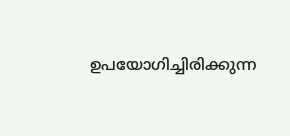ഉപയോഗിച്ചിരിക്കുന്ന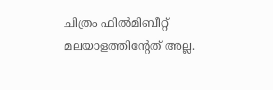ചിത്രം ഫിൽമിബീറ്റ് മലയാളത്തിന്റേത് അല്ല.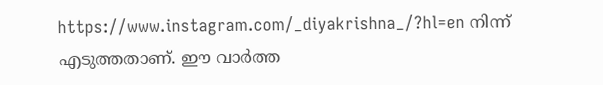https://www.instagram.com/_diyakrishna_/?hl=en നിന്ന് എടുത്തതാണ്. ഈ വാർത്ത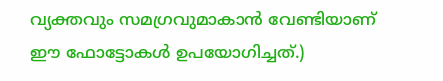വ്യക്തവും സമഗ്രവുമാകാൻ വേണ്ടിയാണ് ഈ ഫോട്ടോകൾ ഉപയോഗിച്ചത്.)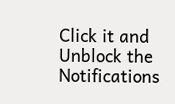Click it and Unblock the Notifications